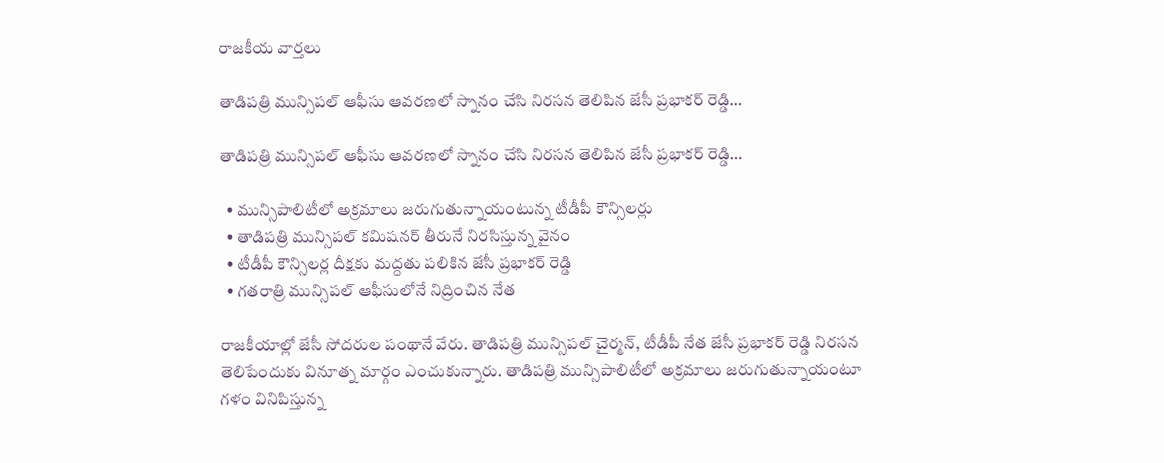రాజకీయ వార్తలు

తాడిపత్రి మున్సిపల్ ఆఫీసు ఆవరణలో స్నానం చేసి నిరసన తెలిపిన జేసీ ప్రభాకర్ రెడ్డి…

తాడిపత్రి మున్సిపల్ ఆఫీసు ఆవరణలో స్నానం చేసి నిరసన తెలిపిన జేసీ ప్రభాకర్ రెడ్డి…

  • మున్సిపాలిటీలో అక్రమాలు జరుగుతున్నాయంటున్న టీడీపీ కౌన్సిలర్లు
  • తాడిపత్రి మున్సిపల్ కమిషనర్ తీరునే నిరసిస్తున్న వైనం
  • టీడీపీ కౌన్సిలర్ల దీక్షకు మద్దతు పలికిన జేసీ ప్రభాకర్ రెడ్డి
  • గతరాత్రి మున్సిపల్ ఆఫీసులోనే నిద్రించిన నేత

రాజకీయాల్లో జేసీ సోదరుల పంథానే వేరు. తాడిపత్రి మున్సిపల్ చైర్మన్, టీడీపీ నేత జేసీ ప్రభాకర్ రెడ్డి నిరసన తెలిపేందుకు వినూత్న మార్గం ఎంచుకున్నారు. తాడిపత్రి మున్సిపాలిటీలో అక్రమాలు జరుగుతున్నాయంటూ గళం వినిపిస్తున్న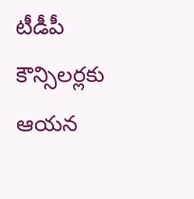టీడీపీ కౌన్సిలర్లకు ఆయన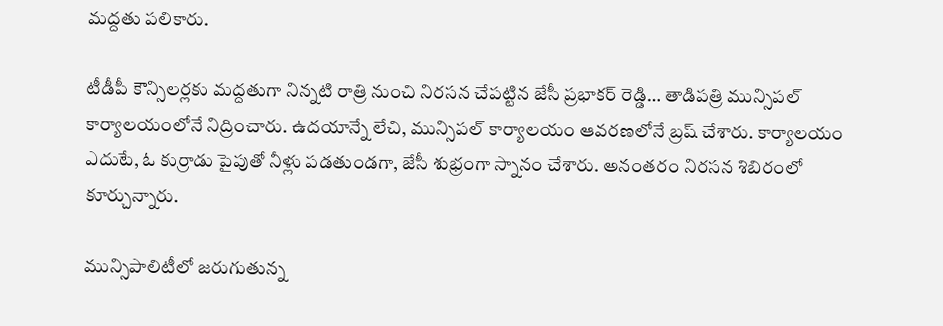మద్దతు పలికారు.

టీడీపీ కౌన్సిలర్లకు మద్దతుగా నిన్నటి రాత్రి నుంచి నిరసన చేపట్టిన జేసీ ప్రభాకర్ రెడ్డి… తాడిపత్రి మున్సిపల్ కార్యాలయంలోనే నిద్రించారు. ఉదయాన్నే లేచి, మున్సిపల్ కార్యాలయం ఆవరణలోనే బ్రష్ చేశారు. కార్యాలయం ఎదుటే, ఓ కుర్రాడు పైపుతో నీళ్లు పడతుండగా, జేసీ శుభ్రంగా స్నానం చేశారు. అనంతరం నిరసన శిబిరంలో కూర్చున్నారు.

మున్సిపాలిటీలో జరుగుతున్న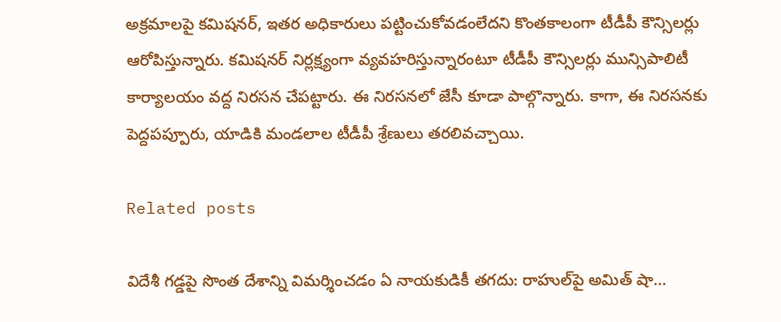అక్రమాలపై కమిషనర్, ఇతర అధికారులు పట్టించుకోవడంలేదని కొంతకాలంగా టీడీపీ కౌన్సిలర్లు ఆరోపిస్తున్నారు. కమిషనర్ నిర్లక్ష్యంగా వ్యవహరిస్తున్నారంటూ టీడీపీ కౌన్సిలర్లు మున్సిపాలిటీ కార్యాలయం వద్ద నిరసన చేపట్టారు. ఈ నిరసనలో జేసీ కూడా పాల్గొన్నారు. కాగా, ఈ నిరసనకు పెద్దపప్పూరు, యాడికి మండలాల టీడీపీ శ్రేణులు తరలివచ్చాయి.

Related posts

విదేశీ గడ్డపై సొంత దేశాన్ని విమర్శించడం ఏ నాయకుడికీ తగదు: రాహుల్‌పై అమిత్ షా…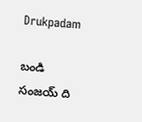Drukpadam

బండి సంజయ్ ది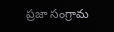ప్రజా సంగ్రామ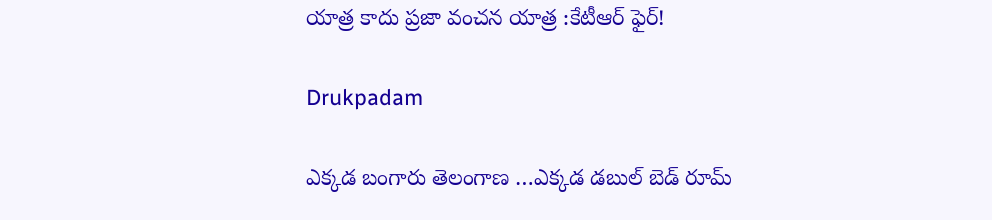యాత్ర కాదు ప్రజా వంచన యాత్ర :కేటీఆర్ ఫైర్!

Drukpadam

ఎక్కడ బంగారు తెలంగాణ …ఎక్కడ డబుల్ బెడ్ రూమ్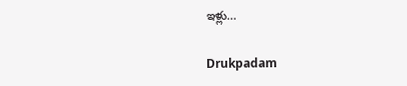ఇళ్లు…

Drukpadam